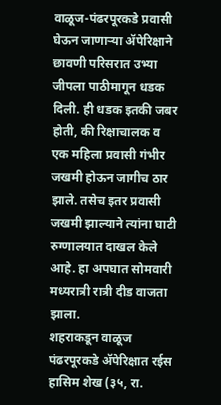वाळूज-पंढरपूरकडे प्रवासी घेऊन जाणाऱ्या ॲपेरिक्षाने छावणी परिसरात उभ्या जीपला पाठीमागून धडक दिली. ही धडक इतकी जबर होती, की रिक्षाचालक व एक महिला प्रवासी गंभीर जखमी होऊन जागीच ठार झाले. तसेच इतर प्रवासी जखमी झाल्याने त्यांना घाटी रुग्णालयात दाखल केले आहे. हा अपघात सोमवारी मध्यरात्री रात्री दीड वाजता झाला.
शहराकडून वाळूज पंढरपूरकडे ॲपेरिक्षात रईस हासिम शेख (३५, रा.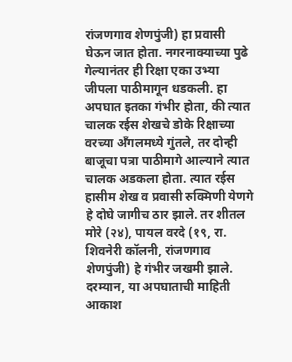रांजणगाव शेणपुंजी) हा प्रवासी घेऊन जात होता. नगरनाक्याच्या पुढे गेल्यानंतर ही रिक्षा एका उभ्या जीपला पाठीमागून धडकली. हा अपघात इतका गंभीर होता, की त्यात चालक रईस शेखचे डोके रिक्षाच्या वरच्या अँगलमध्ये गुंतले, तर दोन्ही बाजूचा पत्रा पाठीमागे आल्याने त्यात चालक अडकला होता. त्यात रईस हासीम शेख व प्रवासी रुक्मिणी येणगे हे दोघे जागीच ठार झाले. तर शीतल मोरे (२४), पायल वरदे (१९, रा. शिवनेरी कॉलनी, रांजणगाव शेणपुंजी) हे गंभीर जखमी झाले.
दरम्यान, या अपघाताची माहिती आकाश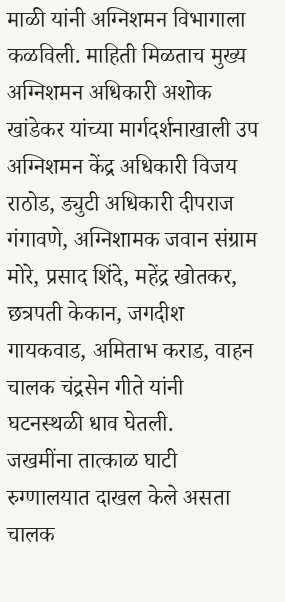माळी यांनी अग्निशमन विभागाला कळविली. माहिती मिळताच मुख्य अग्निशमन अधिकारी अशोक खांडेकर यांच्या मार्गदर्शनाखाली उप अग्निशमन केंद्र अधिकारी विजय राठोड, ड्युटी अधिकारी दीपराज गंगावणे, अग्निशामक जवान संग्राम मोरे, प्रसाद शिंदे, महेंद्र खोतकर, छत्रपती केकान, जगदीश गायकवाड, अमिताभ कराड, वाहन चालक चंद्रसेन गीते यांनी घटनस्थळी धाव घेतली.
जखमींना तात्काळ घाटी रुग्णालयात दाखल केले असता चालक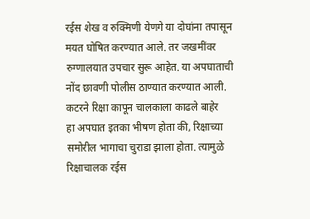रईस शेख व रुक्मिणी येणगे या दोघांना तपासून मयत घोषित करण्यात आले. तर जखमींवर रुग्णालयात उपचार सुरू आहेत. या अपघाताची नोंद छावणी पोलीस ठाण्यात करण्यात आली.
कटरने रिक्षा कापून चालकाला काढले बाहेर
हा अपघात इतका भीषण होता की, रिक्षाच्या समोरील भागाचा चुराडा झाला होता. त्यामुळे रिक्षाचालक रईस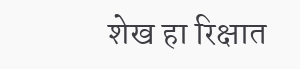शेख हा रिक्षात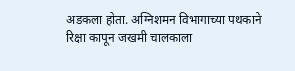अडकला होता. अग्निशमन विभागाच्या पथकाने रिक्षा कापून जखमी चालकाला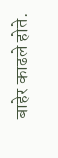बाहेर काढले होते.